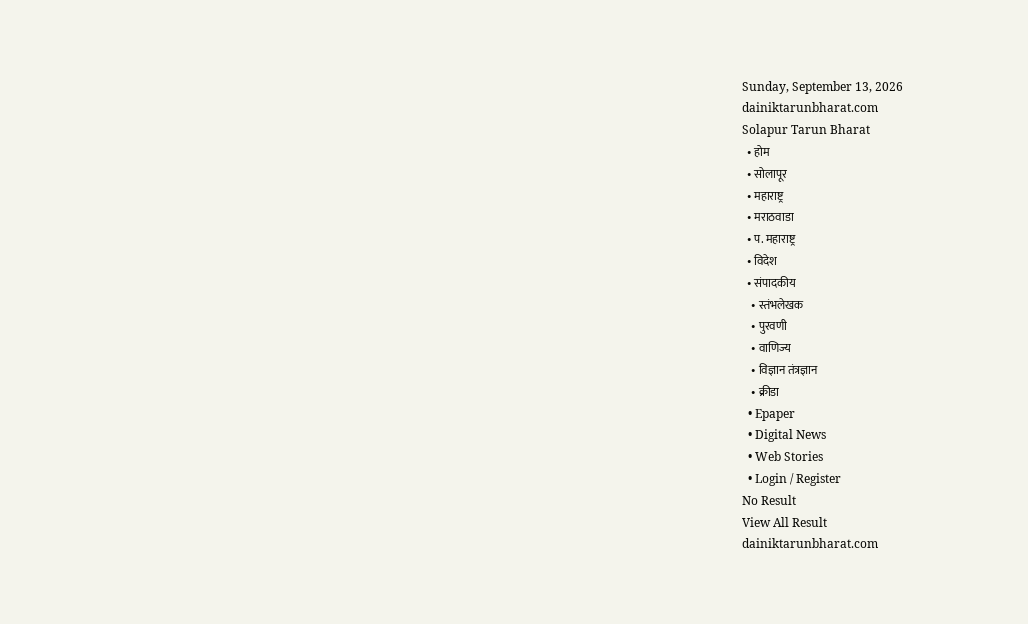Sunday, September 13, 2026
dainiktarunbharat.com
Solapur Tarun Bharat
  • होम
  • सोलापूर
  • महाराष्ट्र
  • मराठवाडा
  • प. महाराष्ट्र
  • विदेश
  • संपादकीय
    • स्तंभलेखक
    • पुरवणी
    • वाणिज्य
    • विज्ञान तंत्रज्ञान
    • क्रीडा
  • Epaper
  • Digital News
  • Web Stories
  • Login / Register
No Result
View All Result
dainiktarunbharat.com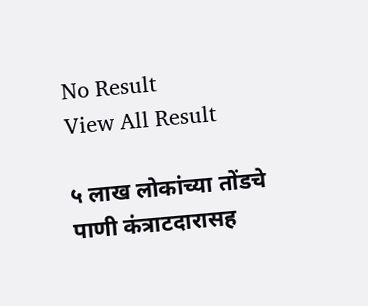No Result
View All Result

५ लाख लोकांच्या तोंडचे पाणी कंत्राटदारासह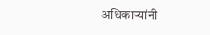अधिकाऱ्यांनी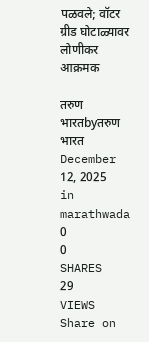पळवले; वॉटर ग्रीड घोटाळ्यावर लोणीकर आक्रमक

तरुण भारतbyतरुण भारत
December 12, 2025
in marathwada
0
0
SHARES
29
VIEWS
Share on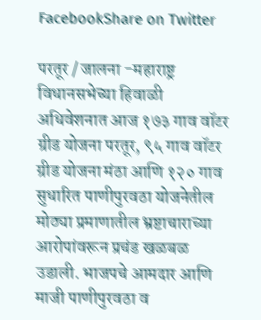FacebookShare on Twitter

परतूर / जालना -महाराष्ट्र विधानसभेच्या हिवाळी अधिवेशनात आज १७३ गाव वॉटर ग्रीड योजना परतूर, ९५ गाव वॉटर ग्रीड योजना मंठा आणि १२० गाव सुधारित पाणीपुरवठा योजनेतील मोठ्या प्रमाणातील भ्रष्टाचाराच्या आरोपांवरून प्रचंड खळबळ उडाली. भाजपचे आमदार आणि माजी पाणीपुरवठा व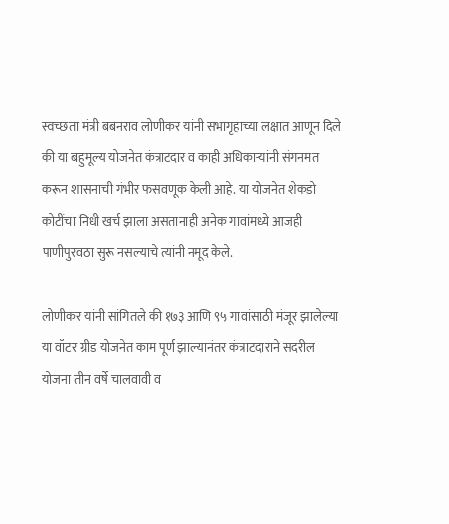स्वच्छता मंत्री बबनराव लोणीकर यांनी सभागृहाच्या लक्षात आणून दिले की या बहुमूल्य योजनेत कंत्राटदार व काही अधिकाऱ्यांनी संगनमत करून शासनाची गंभीर फसवणूक केली आहे. या योजनेत शेकडो कोटींचा निधी खर्च झाला असतानाही अनेक गावांमध्ये आजही पाणीपुरवठा सुरू नसल्याचे त्यांनी नमूद केले.

लोणीकर यांनी सांगितले की १७३ आणि ९५ गावांसाठी मंजूर झालेल्या या वॉटर ग्रीड योजनेत काम पूर्ण झाल्यानंतर कंत्राटदाराने सदरील योजना तीन वर्षे चालवावी व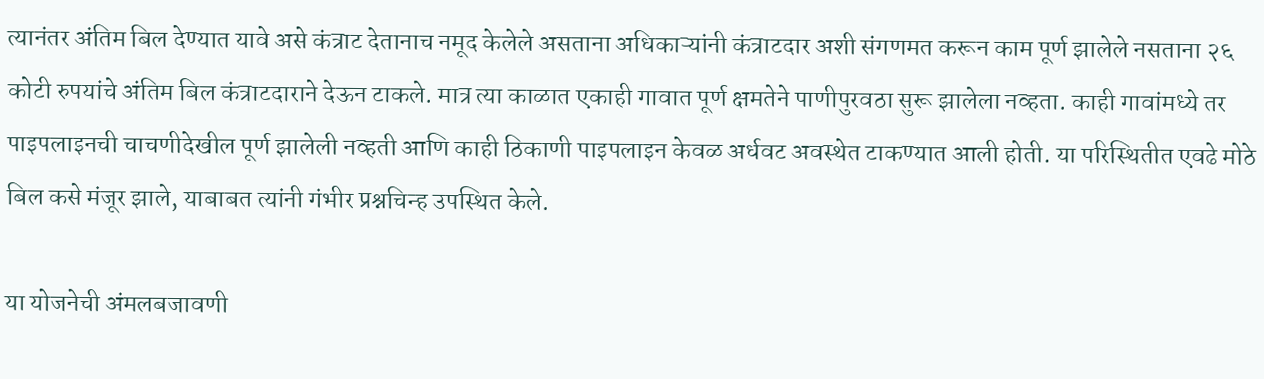त्यानंतर अंतिम बिल देण्यात यावे असे कंत्राट देतानाच नमूद केलेले असताना अधिकाऱ्यांनी कंत्राटदार अशी संगणमत करून काम पूर्ण झालेले नसताना २६ कोटी रुपयांचे अंतिम बिल कंत्राटदाराने देऊन टाकले. मात्र त्या काळात एकाही गावात पूर्ण क्षमतेने पाणीपुरवठा सुरू झालेला नव्हता. काही गावांमध्ये तर पाइपलाइनची चाचणीदेखील पूर्ण झालेली नव्हती आणि काही ठिकाणी पाइपलाइन केवळ अर्धवट अवस्थेत टाकण्यात आली होती. या परिस्थितीत एवढे मोठे बिल कसे मंजूर झाले, याबाबत त्यांनी गंभीर प्रश्नचिन्ह उपस्थित केले.

या योजनेची अंमलबजावणी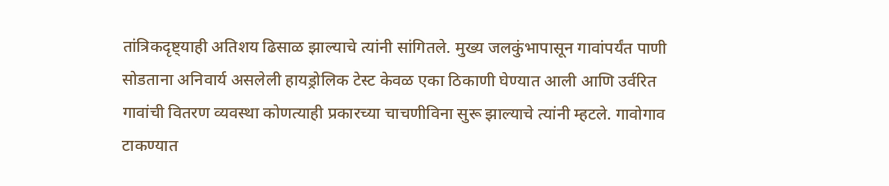तांत्रिकदृष्ट्याही अतिशय ढिसाळ झाल्याचे त्यांनी सांगितले. मुख्य जलकुंभापासून गावांपर्यंत पाणी सोडताना अनिवार्य असलेली हायड्रोलिक टेस्ट केवळ एका ठिकाणी घेण्यात आली आणि उर्वरित गावांची वितरण व्यवस्था कोणत्याही प्रकारच्या चाचणीविना सुरू झाल्याचे त्यांनी म्हटले. गावोगाव टाकण्यात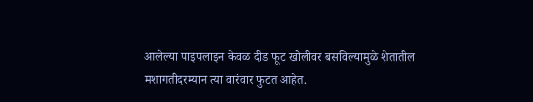आलेल्या पाइपलाइन केवळ दीड फूट खोलीवर बसविल्यामुळे शेतातील मशागतीदरम्यान त्या वारंवार फुटत आहेत.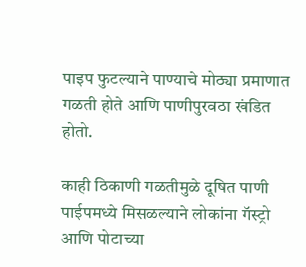पाइप फुटल्याने पाण्याचे मोठ्या प्रमाणात गळती होते आणि पाणीपुरवठा खंडित होतो.

काही ठिकाणी गळतीमुळे दूषित पाणी पाईपमध्ये मिसळल्याने लोकांना गॅस्ट्रो आणि पोटाच्या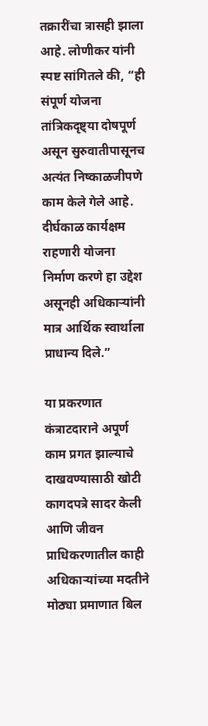तक्रारींचा त्रासही झाला आहे. लोणीकर यांनी स्पष्ट सांगितले की, “ही संपूर्ण योजना तांत्रिकदृष्ट्या दोषपूर्ण असून सुरुवातीपासूनच अत्यंत निष्काळजीपणे काम केले गेले आहे. दीर्घकाळ कार्यक्षम राहणारी योजना निर्माण करणे हा उद्देश असूनही अधिकाऱ्यांनी मात्र आर्थिक स्वार्थाला प्राधान्य दिले.”

या प्रकरणात कंत्राटदाराने अपूर्ण काम प्रगत झाल्याचे दाखवण्यासाठी खोटी कागदपत्रे सादर केली आणि जीवन प्राधिकरणातील काही अधिकाऱ्यांच्या मदतीने मोठ्या प्रमाणात बिल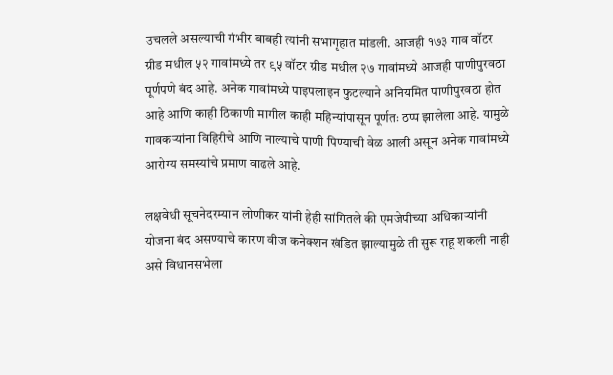उचलले असल्याची गंभीर बाबही त्यांनी सभागृहात मांडली. आजही १७३ गाव वॉटर ग्रीड मधील ५२ गावांमध्ये तर ९५ वॉटर ग्रीड मधील २७ गावांमध्ये आजही पाणीपुरवठा पूर्णपणे बंद आहे. अनेक गावांमध्ये पाइपलाइन फुटल्याने अनियमित पाणीपुरवठा होत आहे आणि काही ठिकाणी मागील काही महिन्यांपासून पूर्णतः ठप्प झालेला आहे. यामुळे गावकऱ्यांना विहिरीचे आणि नाल्याचे पाणी पिण्याची वेळ आली असून अनेक गावांमध्ये आरोग्य समस्यांचे प्रमाण वाढले आहे.

लक्षवेधी सूचनेदरम्यान लोणीकर यांनी हेही सांगितले की एमजेपीच्या अधिकाऱ्यांनी योजना बंद असण्याचे कारण वीज कनेक्शन खंडित झाल्यामुळे ती सुरू राहू शकली नाही असे विधानसभेला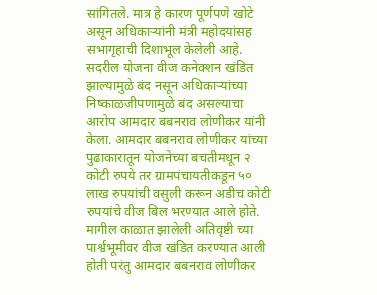सांगितले. मात्र हे कारण पूर्णपणे खोटे असून अधिकाऱ्यांनी मंत्री महोदयांसह सभागृहाची दिशाभूल केलेली आहे. सदरील योजना वीज कनेक्शन खंडित झाल्यामुळे बंद नसून अधिकाऱ्यांच्या निष्काळजीपणामुळे बंद असल्याचा आरोप आमदार बबनराव लोणीकर यांनी केला. आमदार बबनराव लोणीकर यांच्या पुढाकारातून योजनेच्या बचतीमधून २ कोटी रुपये तर ग्रामपंचायतीकडून ५० लाख रुपयांची वसुली करून अडीच कोटी रुपयांचे वीज बिल भरण्यात आले होते. मागील काळात झालेली अतिवृष्टी च्या पार्श्वभूमीवर वीज खंडित करण्यात आली होती परंतु आमदार बबनराव लोणीकर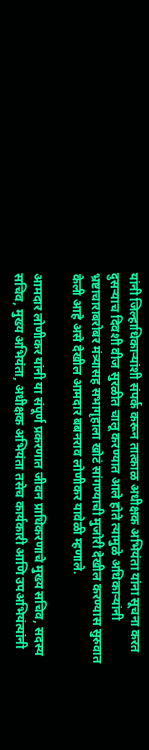यांनी जिल्हाधिकाऱ्यांशी संपर्क करून तात्काळ अधीक्षक अभियंता यांना सूचना करत दुसऱ्याच दिवशी वीज सुरळीत चालू करण्यात आले होते त्यामुळे अधिकाऱ्यांनी भ्रष्टाचाराबरोबर मंत्र्यासह सभागृहाला खोटं सांगण्याची मुजोरी देखील करण्यास सुरुवात केली आहे असे देखील आमदार बबनराव लोणीकर यावेळी म्हणाले.

आमदार लोणीकर यांनी या संपूर्ण प्रकरणात जीवन प्राधिकरणाचे मुख्य सचिव, सदस्य सचिव, मुख्य अभियंता, अधीक्षक अभियंता तसेच कार्यकारी आणि उपअभियंत्यांनी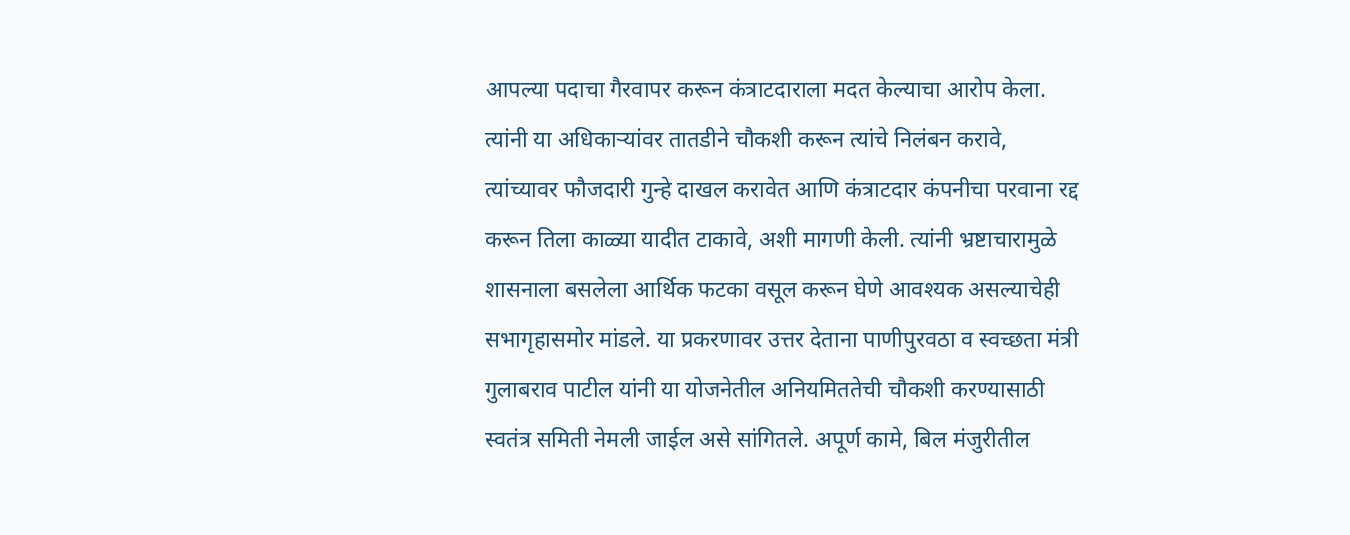आपल्या पदाचा गैरवापर करून कंत्राटदाराला मदत केल्याचा आरोप केला. त्यांनी या अधिकाऱ्यांवर तातडीने चौकशी करून त्यांचे निलंबन करावे, त्यांच्यावर फौजदारी गुन्हे दाखल करावेत आणि कंत्राटदार कंपनीचा परवाना रद्द करून तिला काळ्या यादीत टाकावे, अशी मागणी केली. त्यांनी भ्रष्टाचारामुळे शासनाला बसलेला आर्थिक फटका वसूल करून घेणे आवश्यक असल्याचेही सभागृहासमोर मांडले. या प्रकरणावर उत्तर देताना पाणीपुरवठा व स्वच्छता मंत्री गुलाबराव पाटील यांनी या योजनेतील अनियमिततेची चौकशी करण्यासाठी स्वतंत्र समिती नेमली जाईल असे सांगितले. अपूर्ण कामे, बिल मंजुरीतील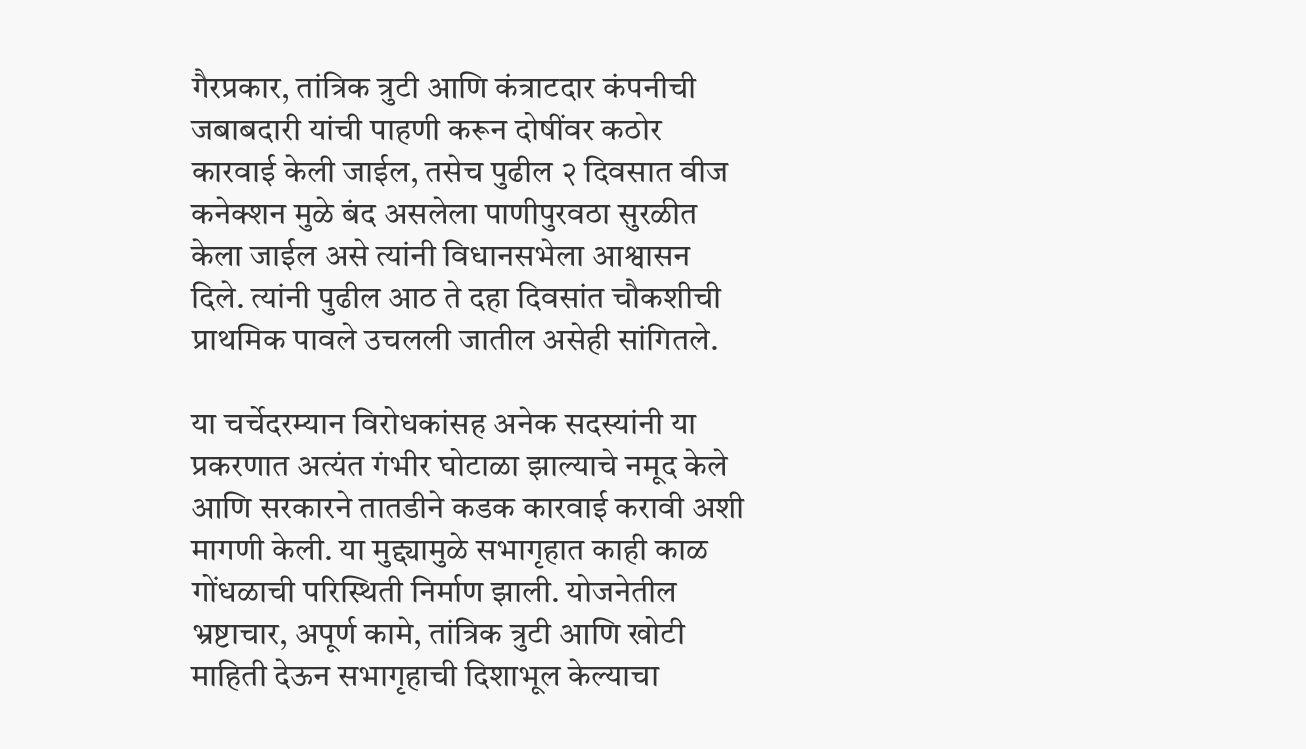गैरप्रकार, तांत्रिक त्रुटी आणि कंत्राटदार कंपनीची जबाबदारी यांची पाहणी करून दोषींवर कठोर कारवाई केली जाईल, तसेच पुढील २ दिवसात वीज कनेक्शन मुळे बंद असलेला पाणीपुरवठा सुरळीत केला जाईल असे त्यांनी विधानसभेला आश्वासन दिले. त्यांनी पुढील आठ ते दहा दिवसांत चौकशीची प्राथमिक पावले उचलली जातील असेही सांगितले.

या चर्चेदरम्यान विरोधकांसह अनेक सदस्यांनी या प्रकरणात अत्यंत गंभीर घोटाळा झाल्याचे नमूद केले आणि सरकारने तातडीने कडक कारवाई करावी अशी मागणी केली. या मुद्द्यामुळे सभागृहात काही काळ गोंधळाची परिस्थिती निर्माण झाली. योजनेतील भ्रष्टाचार, अपूर्ण कामे, तांत्रिक त्रुटी आणि खोटी माहिती देऊन सभागृहाची दिशाभूल केल्याचा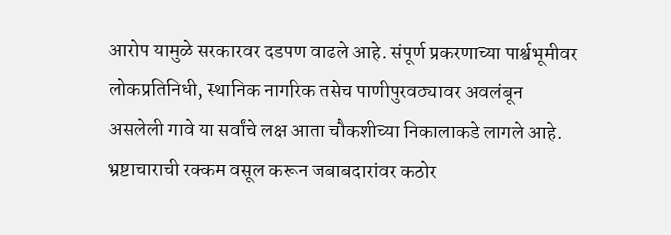आरोप यामुळे सरकारवर दडपण वाढले आहे. संपूर्ण प्रकरणाच्या पार्श्वभूमीवर लोकप्रतिनिधी, स्थानिक नागरिक तसेच पाणीपुरवठ्यावर अवलंबून असलेली गावे या सर्वांचे लक्ष आता चौकशीच्या निकालाकडे लागले आहे. भ्रष्टाचाराची रक्कम वसूल करून जबाबदारांवर कठोर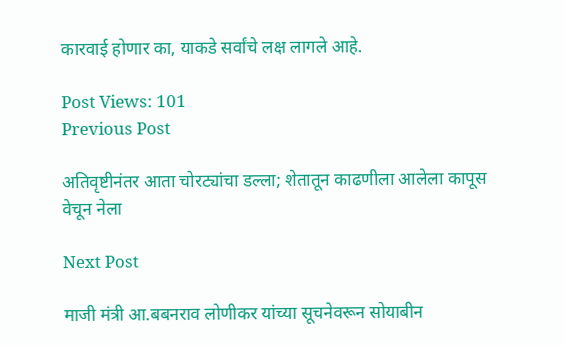कारवाई होणार का, याकडे सर्वांचे लक्ष लागले आहे.

Post Views: 101
Previous Post

अतिवृष्टीनंतर आता चोरट्यांचा डल्ला; शेतातून काढणीला आलेला कापूस वेचून नेला

Next Post

माजी मंत्री आ.बबनराव लोणीकर यांच्या सूचनेवरून सोयाबीन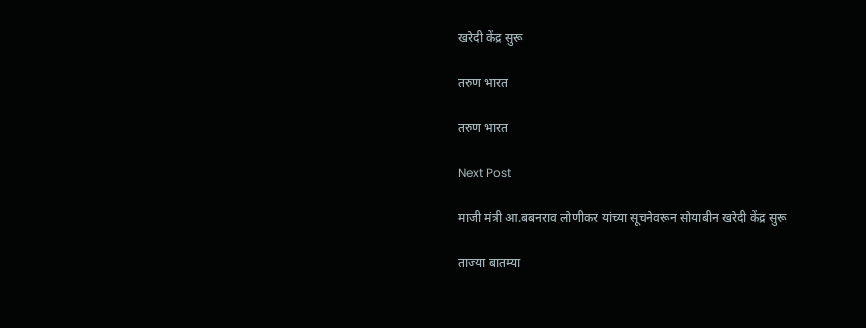खरेदी केंद्र सुरू

तरुण भारत

तरुण भारत

Next Post

माजी मंत्री आ.बबनराव लोणीकर यांच्या सूचनेवरून सोयाबीन खरेदी केंद्र सुरू

ताज्या बातम्या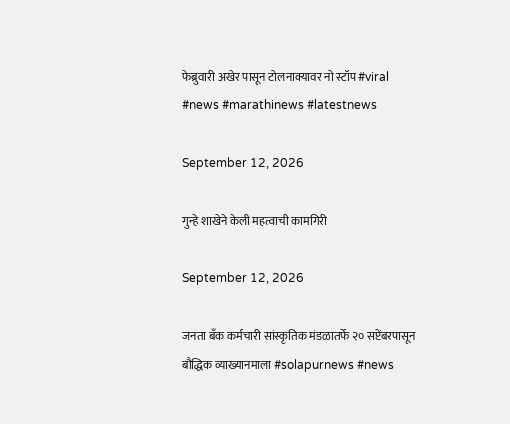फेब्रुवारी अखेर पासून टोलनाक्यावर नो स्टॉप #viral #news #marathinews #latestnews

September 12, 2026

गुन्हे शाखेने केली महत्वाची कामगिरी

September 12, 2026

जनता बँक कर्मचारी सांस्कृतिक मंडळातर्फे २० सप्टेंबरपासून बौद्धिक व्याख्यानमाला #solapurnews #news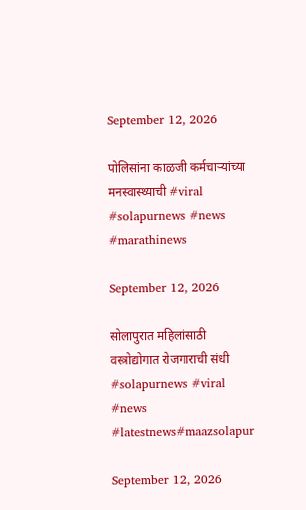September 12, 2026

पोलिसांना काळजी कर्मचाऱ्यांच्या मनस्वास्थ्याची #viral #solapurnews #news #marathinews

September 12, 2026

सोलापुरात महिलांसाठी वस्त्रोद्योगात रोजगाराची संधी #solapurnews #viral #news #latestnews#maazsolapur

September 12, 2026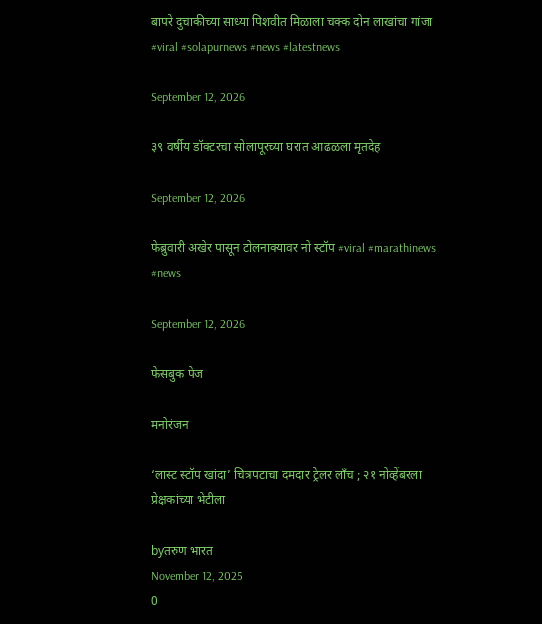बापरे दुचाकीच्या साध्या पिशवीत मिळाला चक्क दोन लाखांचा गांजा #viral #solapurnews #news #latestnews

September 12, 2026

३९ वर्षीय डॉक्टरचा सोलापूरच्या घरात आढळला मृतदेह

September 12, 2026

फेब्रुवारी अखेर पासून टोलनाक्यावर नो स्टॉप #viral #marathinews #news

September 12, 2026

फेसबुक पेज

मनोरंजन

‘लास्ट स्टॉप खांदा’ चित्रपटाचा दमदार ट्रेलर लाँच ; २१ नोव्हेंबरला प्रेक्षकांच्या भेटीला

byतरुण भारत
November 12, 2025
0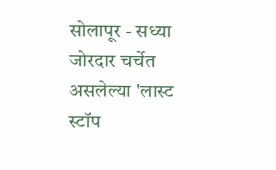सोलापूर - सध्या जोरदार चर्चेत असलेल्या 'लास्ट स्टॉप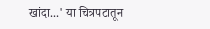खांदा...' या चित्रपटातून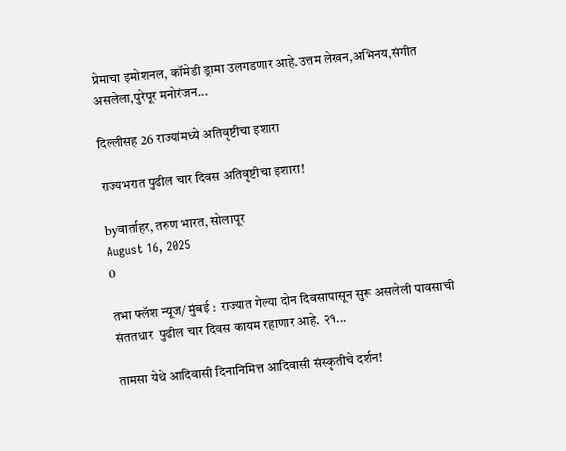प्रेमाचा इमोशनल, कॉमेडी ड्रामा उलगडणार आहे.उत्तम लेखन,अभिनय,संगीत असलेला,पुरेपूर मनोरंजन...

दिल्लीसह 26 राज्यांमध्ये अतिवृष्टीचा इशारा

राज्यभरात पुढील चार दिवस अतिवृष्टीचा इशारा!

byवार्ताहर, तरुण भारत, सोलापूर
August 16, 2025
0

तभा फ्लॅश न्यूज/ मुंबई :  राज्यात गेल्या दोन दिवसापासून सुरू असलेली पावसाची संततधार  पुढील चार दिवस कायम रहाणार आहे. २१...

तामसा येथे आदिवासी दिनानिमित्त आदिवासी संस्कृतीचे दर्शन!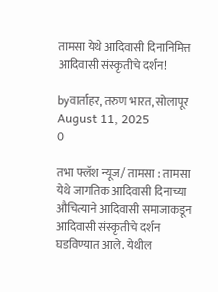तामसा येथे आदिवासी दिनानिमित्त आदिवासी संस्कृतीचे दर्शन!

byवार्ताहर, तरुण भारत, सोलापूर
August 11, 2025
0

तभा फ्लॅश न्यूज/ तामसा : तामसा येथे जागतिक आदिवासी दिनाच्या औचित्याने आदिवासी समाजाकडून आदिवासी संस्कृतीचे दर्शन घडविण्यात आले. येथील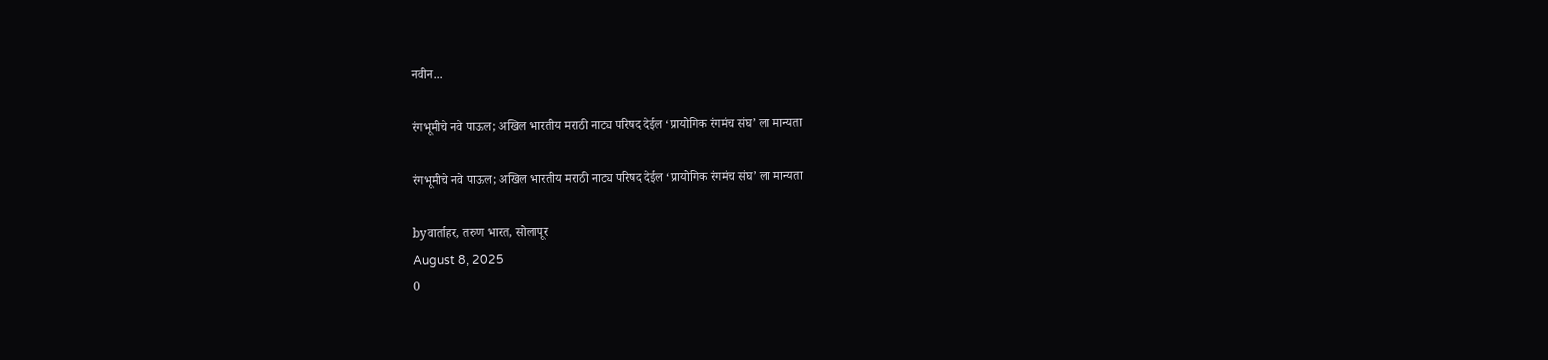नवीन...

रंगभूमीचे नवे पाऊल; अखिल भारतीय मराठी नाट्य परिषद देईल ‘प्रायोगिक रंगमंच संघ’ ला मान्यता

रंगभूमीचे नवे पाऊल; अखिल भारतीय मराठी नाट्य परिषद देईल ‘प्रायोगिक रंगमंच संघ’ ला मान्यता

byवार्ताहर, तरुण भारत, सोलापूर
August 8, 2025
0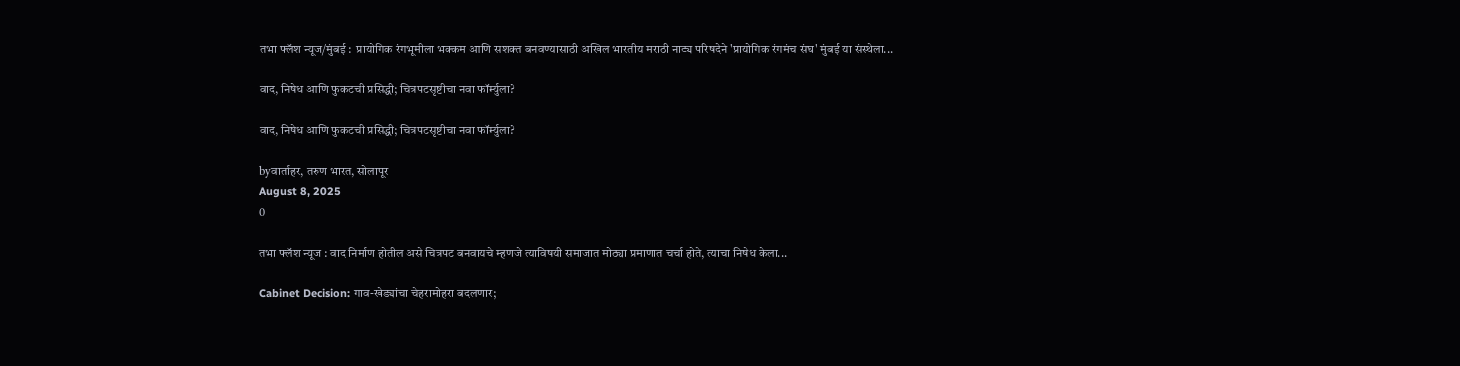तभा फ्लॅश न्यूज/मुंबई :  प्रायोगिक रंगभूमीला भक्कम आणि सशक्त बनवण्यासाठी अखिल भारतीय मराठी नाट्य परिषदेने 'प्रायोगिक रंगमंच संघ' मुंबई या संस्थेला...

वाद, निषेध आणि फुकटची प्रसिद्धी; चित्रपटसृष्टीचा नवा फॉर्म्युला?

वाद, निषेध आणि फुकटची प्रसिद्धी; चित्रपटसृष्टीचा नवा फॉर्म्युला?

byवार्ताहर, तरुण भारत, सोलापूर
August 8, 2025
0

तभा फ्लॅश न्यूज : वाद निर्माण होतील असे चित्रपट बनवायचे म्हणजे त्याविषयी समाजात मोठ्या प्रमाणात चर्चा होते, त्याचा निषेध केला...

Cabinet Decision: गाव-खेड्यांचा चेहरामोहरा बदलणार;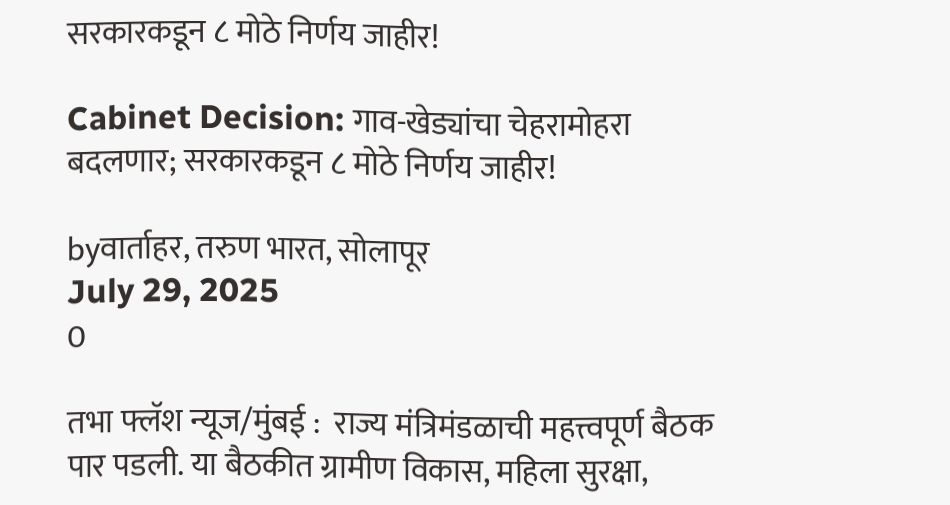सरकारकडून ८ मोठे निर्णय जाहीर!

Cabinet Decision: गाव-खेड्यांचा चेहरामोहरा बदलणार; सरकारकडून ८ मोठे निर्णय जाहीर!

byवार्ताहर, तरुण भारत, सोलापूर
July 29, 2025
0

तभा फ्लॅश न्यूज/मुंबई :  राज्य मंत्रिमंडळाची महत्त्वपूर्ण बैठक पार पडली. या बैठकीत ग्रामीण विकास, महिला सुरक्षा,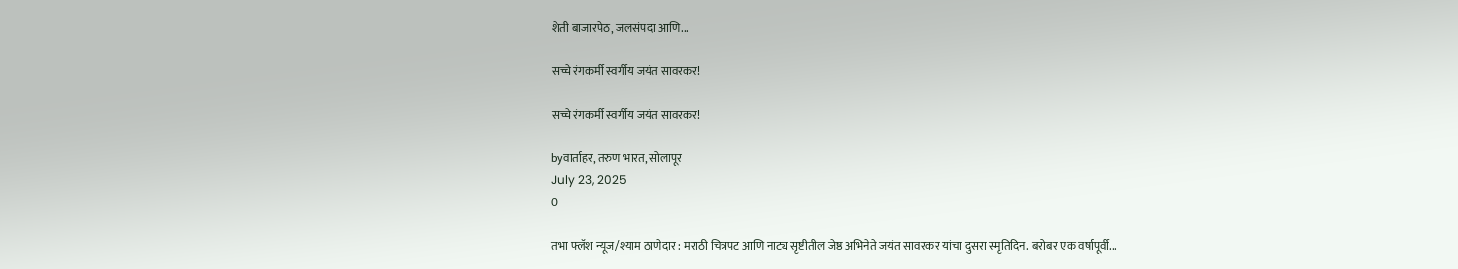शेती बाजारपेठ, जलसंपदा आणि...

सच्चे रंगकर्मी स्वर्गीय जयंत सावरकर!

सच्चे रंगकर्मी स्वर्गीय जयंत सावरकर!

byवार्ताहर, तरुण भारत, सोलापूर
July 23, 2025
0

तभा फ्लॅश न्यूज/श्याम ठाणेदार : मराठी चित्रपट आणि नाट्य सृष्टीतील जेष्ठ अभिनेते जयंत सावरकर यांचा दुसरा स्मृतिदिन. बरोबर एक वर्षापूर्वी...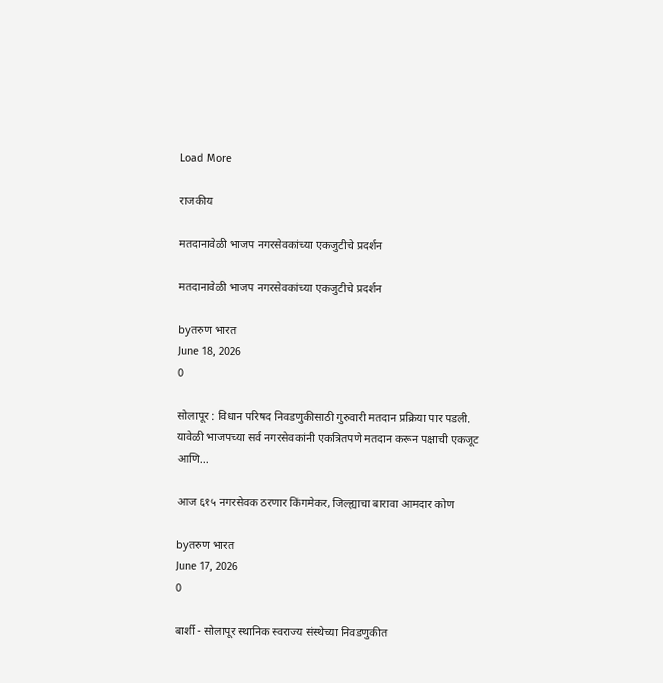Load More

राजकीय

मतदानावेळी भाजप नगरसेवकांच्या एकजुटीचे प्रदर्शन

मतदानावेळी भाजप नगरसेवकांच्या एकजुटीचे प्रदर्शन

byतरुण भारत
June 18, 2026
0

सोलापूर : विधान परिषद निवडणुकीसाठी गुरुवारी मतदान प्रक्रिया पार पडली. यावेळी भाजपच्या सर्व नगरसेवकांनी एकत्रितपणे मतदान करून पक्षाची एकजूट आणि...

आज ६१५ नगरसेवक ठरणार किंगमेकर, जिल्ह्याचा बारावा आमदार कोण

byतरुण भारत
June 17, 2026
0

बार्शी - सोलापूर स्थानिक स्वराज्य संस्थेच्या निवडणुकीत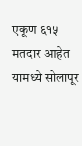एकूण ६१५ मतदार आहेत यामध्ये सोलापूर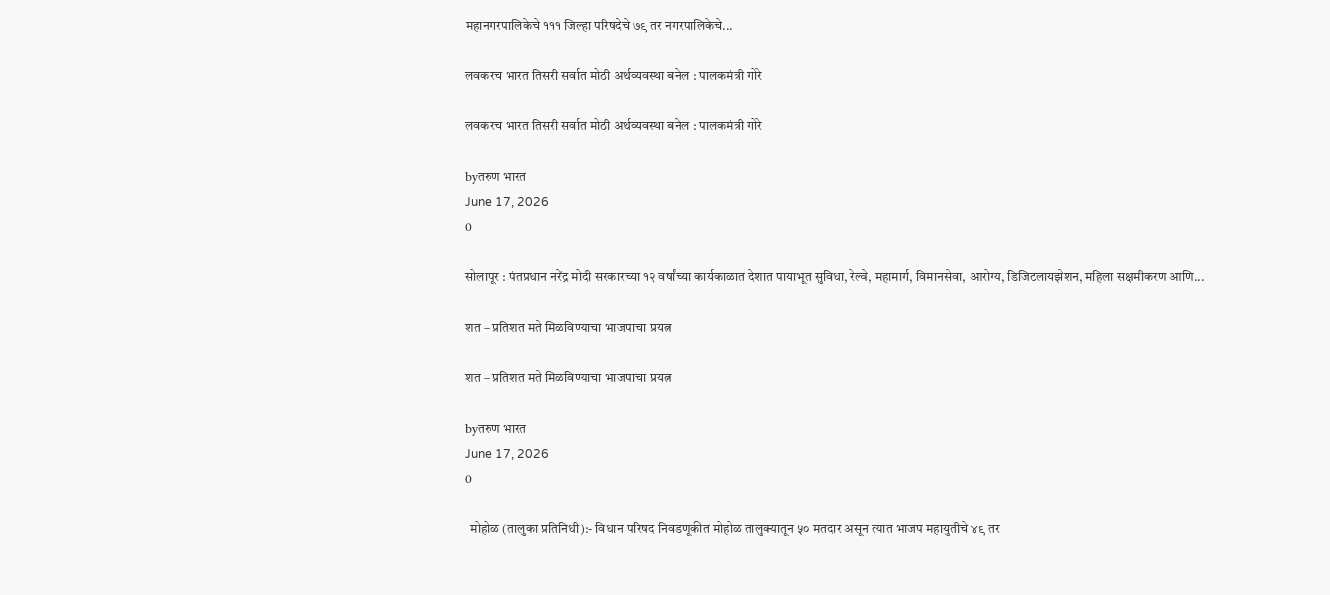महानगरपालिकेचे १११ जिल्हा परिषदेचे ७९ तर नगरपालिकेचे...

लवकरच भारत तिसरी सर्वात मोठी अर्थव्यवस्था बनेल : पालकमंत्री गोरे

लवकरच भारत तिसरी सर्वात मोठी अर्थव्यवस्था बनेल : पालकमंत्री गोरे

byतरुण भारत
June 17, 2026
0

सोलापूर : पंतप्रधान नरेंद्र मोदी सरकारच्या १२ वर्षांच्या कार्यकाळात देशात पायाभूत सुविधा, रेल्वे, महामार्ग, विमानसेवा, आरोग्य, डिजिटलायझेशन, महिला सक्षमीकरण आणि...

शत – प्रतिशत मते मिळविण्याचा भाजपाचा प्रयत्न

शत – प्रतिशत मते मिळविण्याचा भाजपाचा प्रयत्न

byतरुण भारत
June 17, 2026
0

  मोहोळ (तालुका प्रतिनिधी):- विधान परिषद निवडणूकीत मोहोळ तालुक्यातून ५० मतदार असून त्यात भाजप महायुतीचे ४९ तर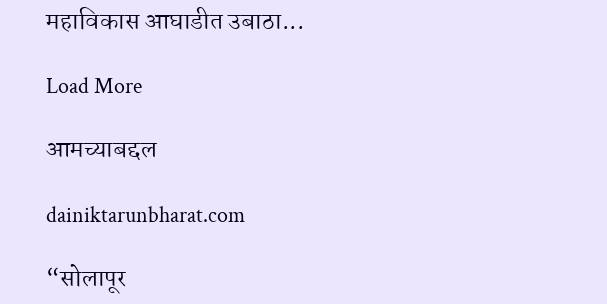महाविकास आघाडीत उबाठा...

Load More

आमच्याबद्दल

dainiktarunbharat.com

“सोलापूर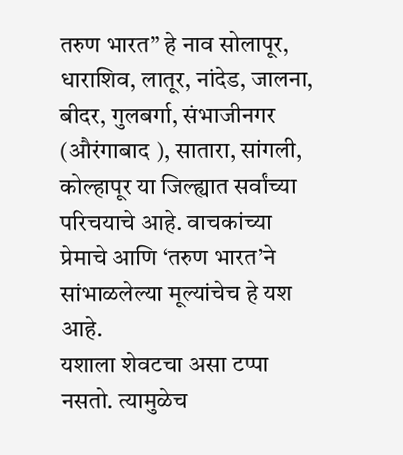तरुण भारत” हे नाव सोलापूर, धाराशिव, लातूर, नांदेड, जालना, बीदर, गुलबर्गा, संभाजीनगर (औरंगाबाद ), सातारा, सांगली, कोल्हापूर या जिल्ह्यात सर्वांच्या परिचयाचे आहे. वाचकांच्या प्रेमाचे आणि ‘तरुण भारत’ने सांभाळलेल्या मूल्यांचेच हे यश आहे.
यशाला शेवटचा असा टप्पा नसतो. त्यामुळेच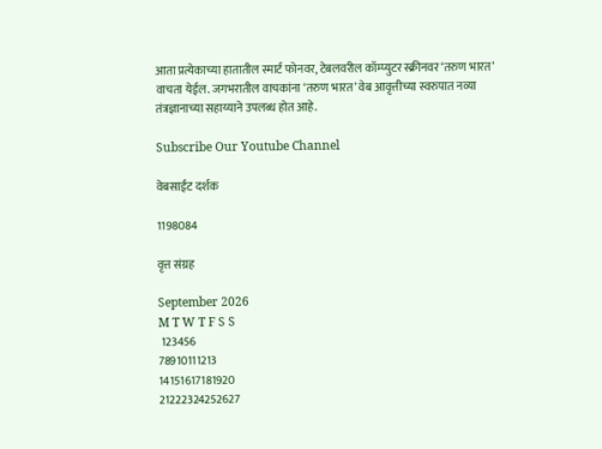आता प्रत्येकाच्या हातातील स्मार्ट फोनवर, टेबलवरील कॉम्प्युटर स्क्रीनवर ‘तरुण भारत’ वाचता येईल. जगभरातील वाचकांना ‘तरुण भारत’ वेब आवृत्तीच्या स्वरुपात नव्या तंत्रज्ञानाच्या सहाय्याने उपलब्ध होत आहे.

Subscribe Our Youtube Channel

वेबसाईट दर्शक

1198084

वृत्त संग्रह

September 2026
M T W T F S S
 123456
78910111213
14151617181920
21222324252627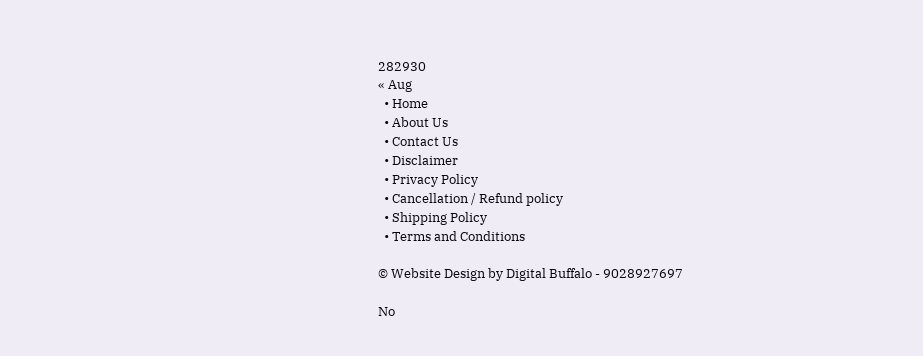282930
« Aug
  • Home
  • About Us
  • Contact Us
  • Disclaimer
  • Privacy Policy
  • Cancellation / Refund policy
  • Shipping Policy
  • Terms and Conditions

© Website Design by Digital Buffalo - 9028927697

No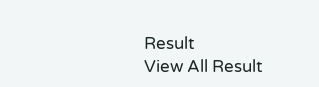Result
View All Result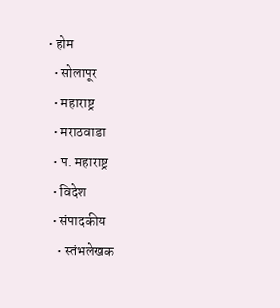• होम
  • सोलापूर
  • महाराष्ट्र
  • मराठवाडा
  • प. महाराष्ट्र
  • विदेश
  • संपादकीय
    • स्तंभलेखक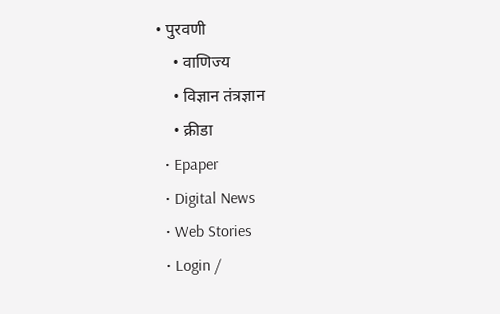• पुरवणी
    • वाणिज्य
    • विज्ञान तंत्रज्ञान
    • क्रीडा
  • Epaper
  • Digital News
  • Web Stories
  • Login /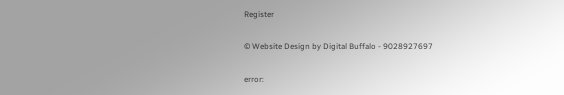Register

© Website Design by Digital Buffalo - 9028927697

error: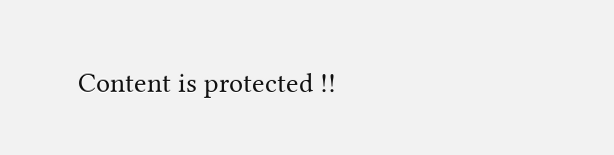Content is protected !!